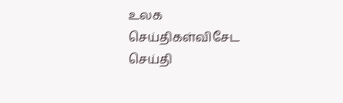உலக செய்திகள்விசேட செய்தி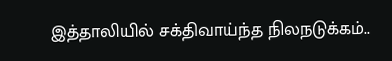இத்தாலியில் சக்திவாய்ந்த நிலநடுக்கம்..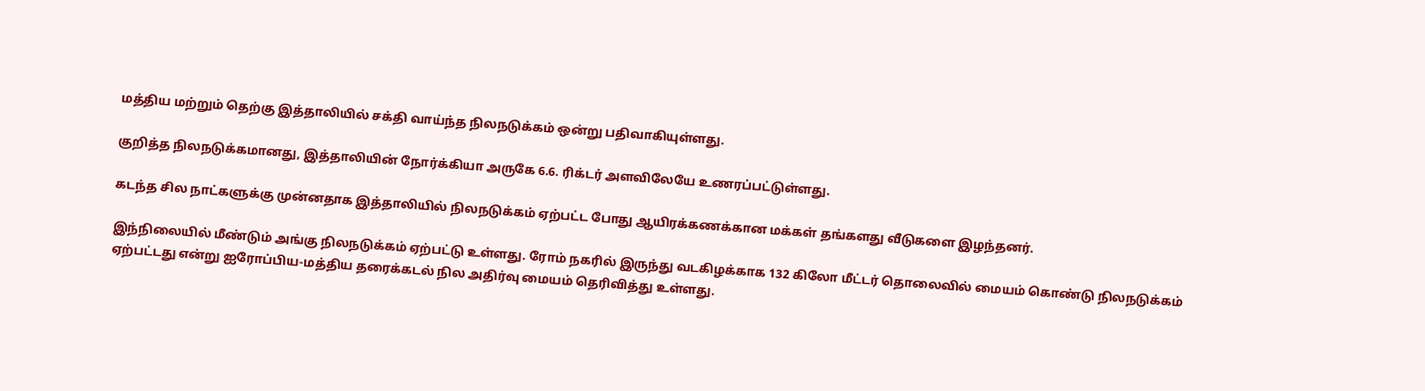மத்திய மற்றும் தெற்கு இத்தாலியில் சக்தி வாய்ந்த நிலநடுக்கம் ஒன்று பதிவாகியுள்ளது.

குறித்த நிலநடுக்கமானது, இத்தாலியின் நோர்க்கியா அருகே 6.6. ரிக்டர் அளவிலேயே உணரப்பட்டுள்ளது.

கடந்த சில நாட்களுக்கு முன்னதாக இத்தாலியில் நிலநடுக்கம் ஏற்பட்ட போது ஆயிரக்கணக்கான மக்கள் தங்களது வீடுகளை இழந்தனர்.

இந்நிலையில் மீண்டும் அங்கு நிலநடுக்கம் ஏற்பட்டு உள்ளது. ரோம் நகரில் இருந்து வடகிழக்காக 132 கிலோ மீட்டர் தொலைவில் மையம் கொண்டு நிலநடுக்கம் ஏற்பட்டது என்று ஐரோப்பிய-மத்திய தரைக்கடல் நில அதிர்வு மையம் தெரிவித்து உள்ளது.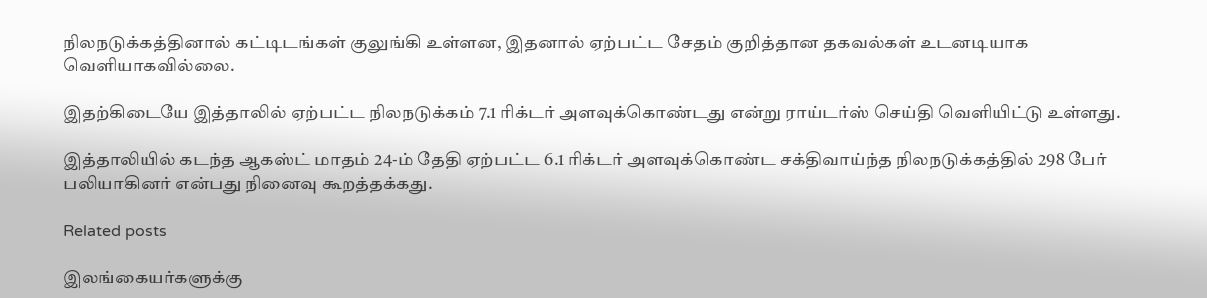நிலநடுக்கத்தினால் கட்டிடங்கள் குலுங்கி உள்ளன, இதனால் ஏற்பட்ட சேதம் குறித்தான தகவல்கள் உடனடியாக வெளியாகவில்லை.

இதற்கிடையே இத்தாலில் ஏற்பட்ட நிலநடுக்கம் 7.1 ரிக்டர் அளவுக்கொண்டது என்று ராய்டர்ஸ் செய்தி வெளியிட்டு உள்ளது.

இத்தாலியில் கடந்த ஆகஸ்ட் மாதம் 24-ம் தேதி ஏற்பட்ட 6.1 ரிக்டர் அளவுக்கொண்ட சக்திவாய்ந்த நிலநடுக்கத்தில் 298 பேர் பலியாகினர் என்பது நினைவு கூறத்தக்கது.

Related posts

இலங்கையர்களுக்கு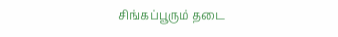சிங்கப்பூரும் தடை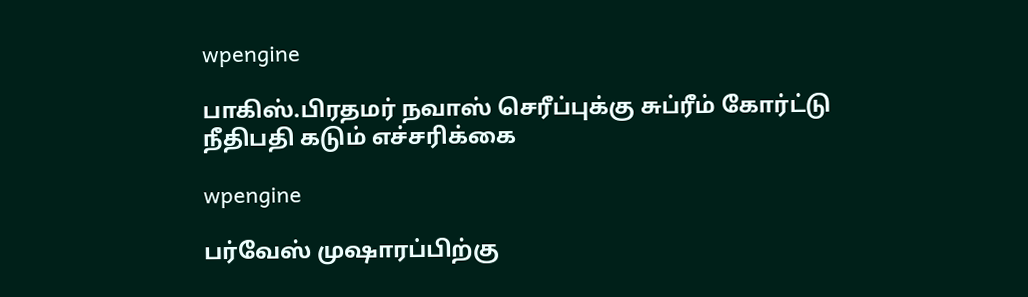wpengine

பாகிஸ்.பிரதமர் நவாஸ் செரீப்புக்கு சுப்ரீம் கோர்ட்டு நீதிபதி கடும் எச்சரிக்கை

wpengine

பர்வேஸ் முஷாரப்பிற்கு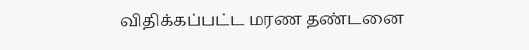விதிக்கப்பட்ட மரண தண்டனை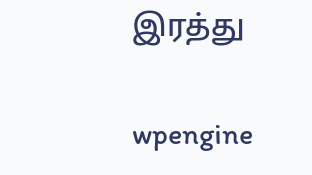இரத்து

wpengine